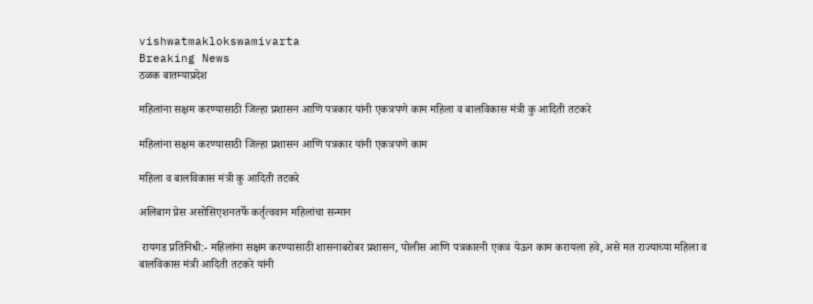vishwatmaklokswamivarta
Breaking News
ठळक बातम्याप्रदेश

महिलांना सक्षम करण्यासाठी जिल्हा प्रशासन आणि पत्रकार यांनी एकत्रपणे काम महिला व बालविकास मंत्री कु आदिती तटकरे

महिलांना सक्षम करण्यासाठी जिल्हा प्रशासन आणि पत्रकार यांनी एकत्रपणे काम

महिला व बालविकास मंत्री कु आदिती तटकरे

अलिबाग प्रेस असोसिएशनतर्फे कर्तृत्ववान महिलांचा सन्मान

 रायगड प्रतिनिधी:- महिलांना सक्षम करण्यासाठी शासनाबरोबर प्रशासन, पोलीस आणि पत्रकारनी एकत्र येऊन काम करायला हवे, असे मत राज्याच्या महिला व बालविकास मंत्री आदिती तटकरे यांनी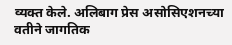व्यक्त केले. अलिबाग प्रेस असोसिएशनच्या वतीने जागतिक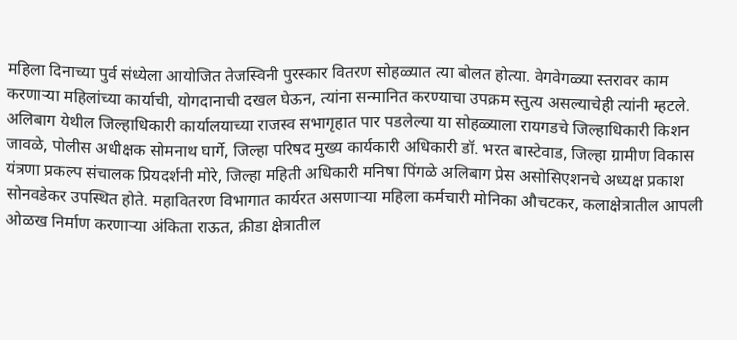महिला दिनाच्या पुर्व संध्येला आयोजित तेजस्विनी पुरस्कार वितरण सोहळ्यात त्‍या बोलत होत्या. वेगवेगळ्या स्तरावर काम करणाऱ्या महिलांच्या कार्याची, योगदानाची दखल घेऊन, त्यांना सन्मानित करण्याचा उपक्रम स्तुत्य असल्याचेही त्यांनी म्हटले.  अलिबाग येथील जिल्‍हाधिकारी कार्यालयाच्‍या राजस्व सभागृहात पार पडलेल्या या सोहळ्याला रायगडचे जिल्हाधिकारी किशन जावळे, पोलीस अधीक्षक सोमनाथ घार्गे, जिल्हा परिषद मुख्य कार्यकारी अधिकारी डॉ. भरत बास्टेवाड, जिल्हा ग्रामीण विकास यंत्रणा प्रकल्प संचालक प्रियदर्शनी मोरे, जिल्हा महिती अधिकारी मनिषा पिंगळे अलिबाग प्रेस असोसिएशनचे अध्यक्ष प्रकाश सोनवडेकर उपस्थित होते. महावितरण विभागात कार्यरत असणाऱ्या महिला कर्मचारी मोनिका औचटकर, कलाक्षेत्रातील आपली ओळख निर्माण करणाऱ्या अंकिता राऊत, क्रीडा क्षेत्रातील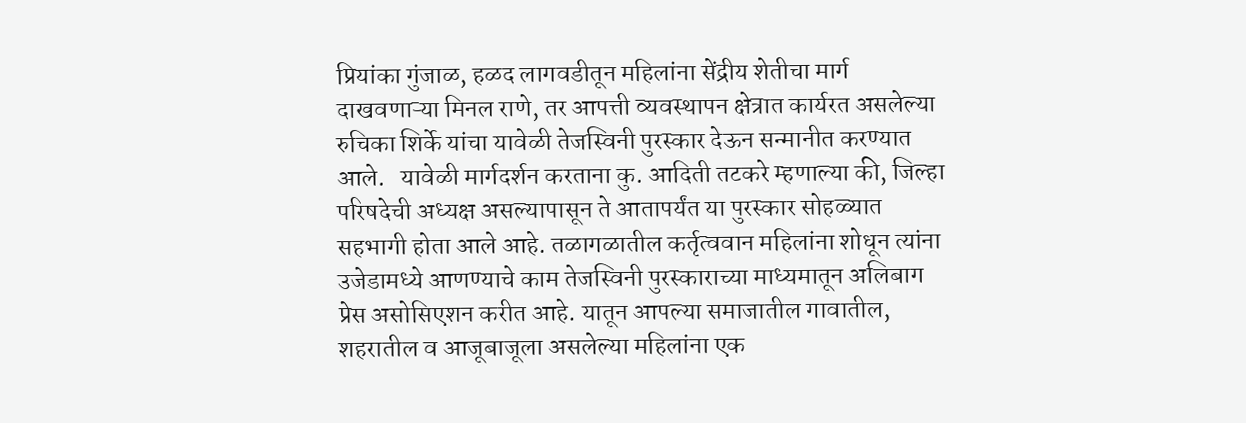प्रियांका गुंजाळ, हळद लागवडीतून महिलांना सेंद्रीय शेतीचा मार्ग दाखवणाऱ्या मिनल राणे, तर आपत्ती व्यवस्थापन क्षेत्रात कार्यरत असलेल्या रुचिका शिर्के यांचा यावेळी तेजस्विनी पुरस्कार देऊन सन्मानीत करण्‍यात आले.   यावेळी मार्गदर्शन करताना कु. आदिती तटकरे म्हणाल्या की, जिल्हा परिषदेची अध्यक्ष असल्यापासून ते आतापर्यंत या पुरस्कार सोहळ्यात सहभागी होता आले आहे. तळागळातील कर्तृत्ववान महिलांना शोधून त्यांना उजेडामध्ये आणण्याचे काम तेजस्विनी पुरस्काराच्या माध्यमातून अलिबाग प्रेस असोसिएशन करीत आहे. यातून आपल्या समाजातील गावातील, शहरातील व आजूबाजूला असलेल्या महिलांना एक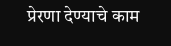प्रेरणा देण्याचे काम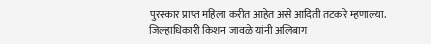पुरस्कार प्राप्त महिला करीत आहेत असे आदिती तटकरे म्हणाल्या. जिल्हाधिकारी किशन जावळे यांनी अलिबाग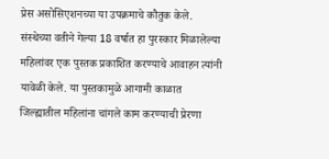प्रेस असोसिएशनच्या या उपक्रमाचे कौतुक केले. संस्थेच्या वतीने गेल्या 18 वर्षात हा पुरस्कार मिळालेल्या महिलांवर एक पुस्तक प्रकाशित करण्याचे आवाहन त्यांनी यावेळी केले. या पुस्तकामुळे आगामी काळात जिल्ह्यातील महिलांना चांगले काम करण्याची प्रेरणा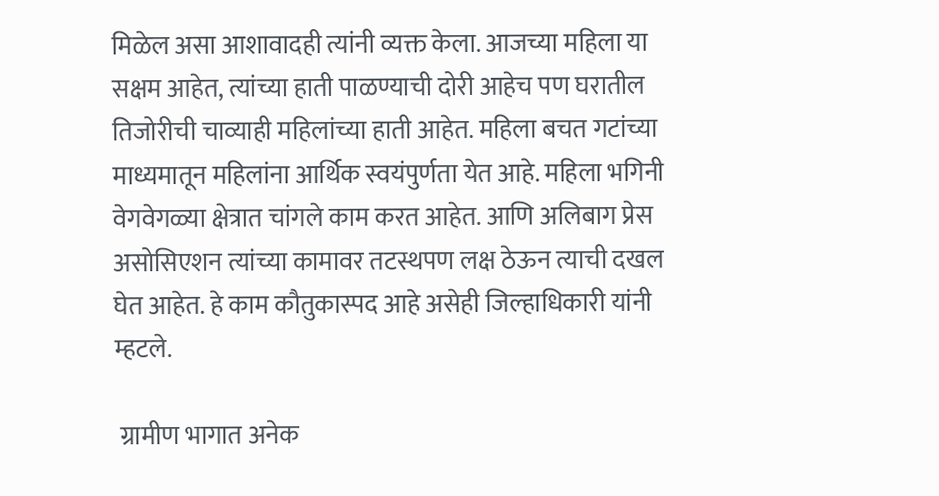मिळेल असा आशावादही त्यांनी व्यक्त केला. आजच्या महिला या सक्षम आहेत, त्यांच्या हाती पाळण्याची दोरी आहेच पण घरातील तिजोरीची चाव्‍याही महिलांच्या हाती आहेत. महिला बचत गटांच्या माध्यमातून महिलांना आर्थिक स्वयंपुर्णता येत आहे. महिला भगिनी वेगवेगळ्या क्षेत्रात चांगले काम करत आहेत. आणि अलिबाग प्रेस असोसिएशन त्यांच्या कामावर तटस्थपण लक्ष ठेऊन त्याची दखल घेत आहेत. हे काम कौतुकास्पद आहे असेही जिल्हाधिकारी यांनी म्हटले.

 ग्रामीण भागात अनेक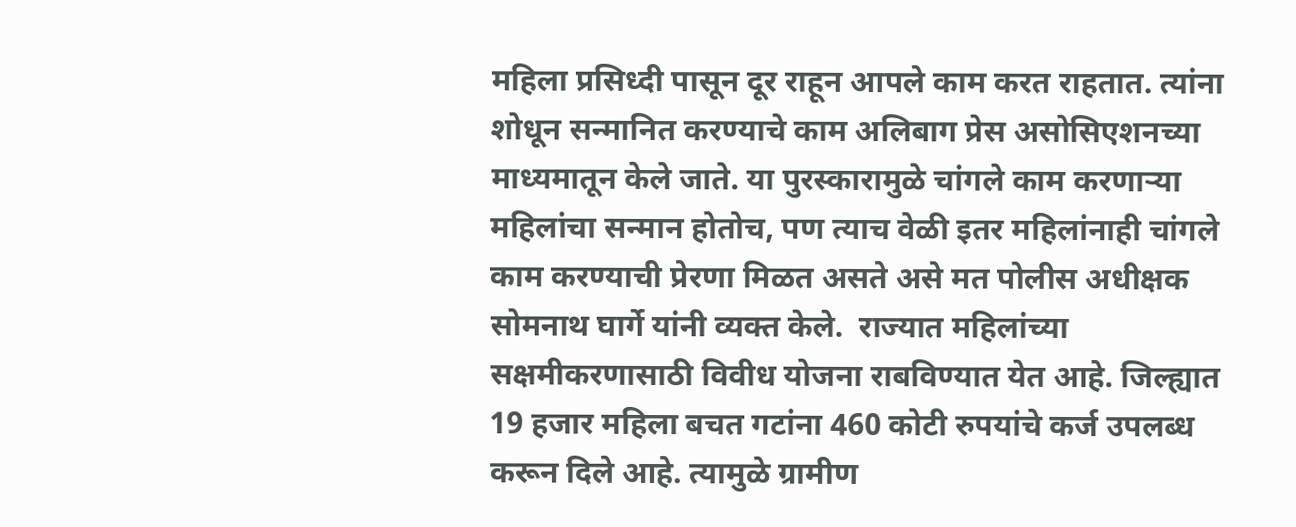महिला प्रसिध्दी पासून दूर राहून आपले काम करत राहतात. त्यांना शोधून सन्मानित करण्याचे काम अलिबाग प्रेस असोसिएशनच्या माध्यमातून केले जाते. या पुरस्कारामुळे चांगले काम करणाऱ्या महिलांचा सन्मान होतोच, पण त्याच वेळी इतर महिलांनाही चांगले काम करण्याची प्रेरणा मिळत असते असे मत पोलीस अधीक्षक सोमनाथ घार्गे यांनी व्यक्त केले.  राज्यात महिलांच्या सक्षमीकरणासाठी विवीध योजना राबविण्यात येत आहे. जिल्ह्यात 19 हजार महिला बचत गटांना 460 कोटी रुपयांचे कर्ज उपलब्ध करून दिले आहे. त्यामुळे ग्रामीण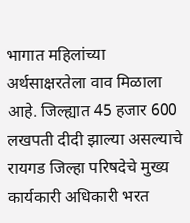भागात महिलांच्या अर्थसाक्षरतेला वाव मिळाला आहे. जिल्ह्यात 45 हजार 600 लखपती दीदी झाल्या असल्याचे रायगड जिल्हा परिषदेचे मुख्य कार्यकारी अधिकारी भरत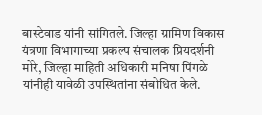बास्टेवाड यांनी सांगितले. जिल्हा ग्रामिण विकास यंत्रणा विभागाच्या प्रकल्प संचालक प्रियदर्शनी मोरे, जिल्हा माहिती अधिकारी मनिषा पिंगळे यांनीही यावेळी उपस्थितांना संबोधित केले.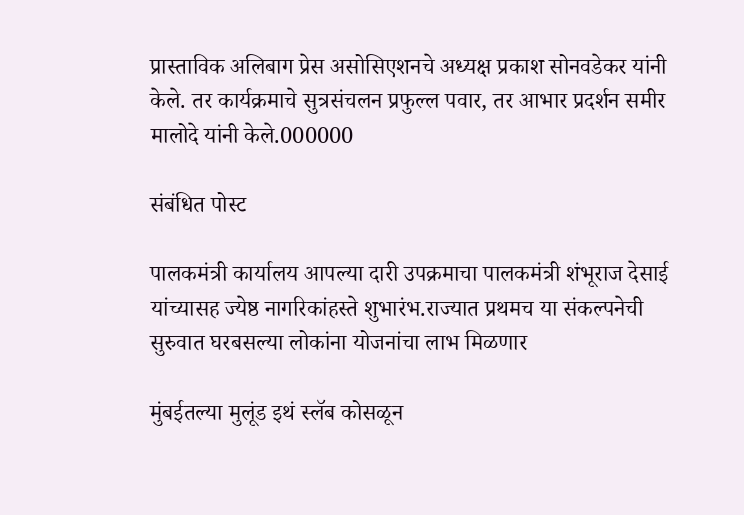प्रास्ताविक अलिबाग प्रेस असोसिएशनचे अध्यक्ष प्रकाश सोनवडेकर यांनी केले. तर कार्यक्रमाचे सुत्रसंचलन प्रफुल्ल पवार, तर आभार प्रदर्शन समीर मालोदे यांनी केले.000000

संबंधित पोस्ट

पालकमंत्री कार्यालय आपल्या दारी उपक्रमाचा पालकमंत्री शंभूराज देसाई यांच्यासह ज्येष्ठ नागरिकांहस्ते शुभारंभ.राज्यात प्रथमच या संकल्पनेची सुरुवात घरबसल्या लोकांना योजनांचा लाभ मिळणार

मुंबईतल्या मुलूंड इथं स्लॅब कोसळून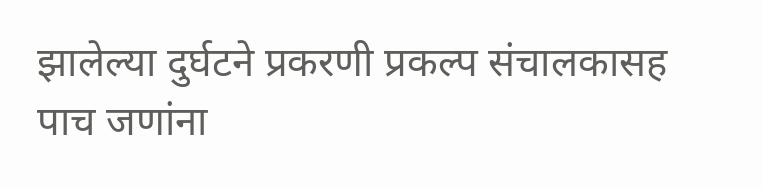झालेल्या दुर्घटने प्रकरणी प्रकल्प संचालकासह पाच जणांना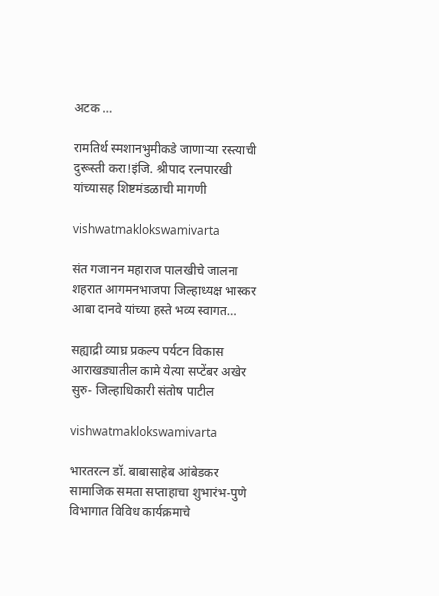अटक …

रामतिर्थ स्मशानभुमीकडे जाणाऱ्या रस्त्याची दुरूस्ती करा!इंजि. श्रीपाद रत्नपारखी यांच्यासह शिष्टमंडळाची मागणी

vishwatmaklokswamivarta

संत गजानन महाराज पालखीचे जालना शहरात आगमनभाजपा जिल्हाध्यक्ष भास्कर आबा दानवे यांच्या हस्ते भव्य स्वागत…

सह्याद्री व्याघ्र प्रकल्प पर्यटन विकास आराखड्यातील कामे येत्या सप्टेंबर अखेर सुरु- जिल्हाधिकारी संतोष पाटील

vishwatmaklokswamivarta

भारतरत्न डॉ. बाबासाहेब आंबेडकर सामाजिक समता सप्ताहाचा शुभारंभ-पुणे विभागात विविध कार्यक्रमाचे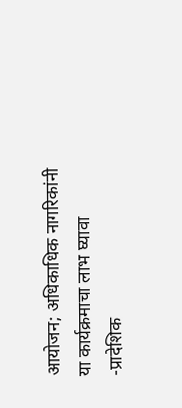आयोजन; अधिकाधिक नागरिकांनी या कार्यक्रमाचा लाभ घ्यावा -प्रादेशिक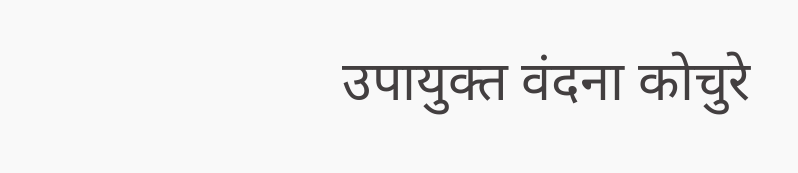उपायुक्त वंदना कोचुरे